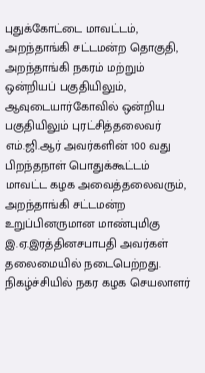புதுக்கோட்டை மாவட்டம், அறந்தாங்கி சட்டமன்ற தொகுதி, அறந்தாங்கி நகரம் மற்றும் ஒன்றியப் பகுதியிலும், ஆவுடையார்கோவில் ஒன்றிய பகுதியிலும் புரட்சித்தலைவர் எம்.ஜி.ஆர் அவர்களின் 100 வது பிறந்தநாள் பொதுக்கூட்டம் மாவட்ட கழக அவைத்தலைவரும், அறந்தாங்கி சட்டமன்ற உறுப்பினருமான மாண்புமிகு இ.ஏ.இரத்தினசபாபதி அவர்கள் தலைமையில் நடைபெற்றது.
நிகழ்ச்சியில் நகர கழக செயலாளர்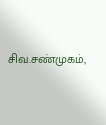சிவ.சண்முகம்,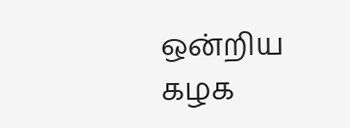ஒன்றிய கழக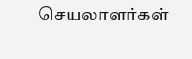செயலாளர்கள்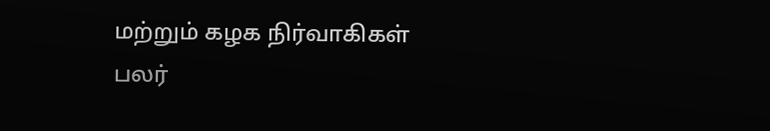மற்றும் கழக நிர்வாகிகள் பலர்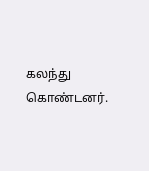கலந்து கொண்டனர்.